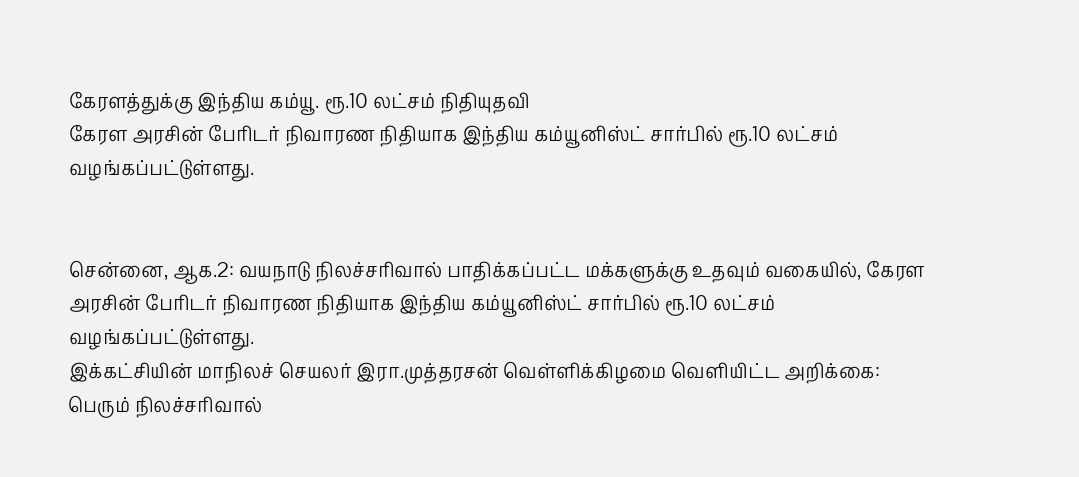கேரளத்துக்கு இந்திய கம்யூ. ரூ.10 லட்சம் நிதியுதவி
கேரள அரசின் பேரிடர் நிவாரண நிதியாக இந்திய கம்யூனிஸ்ட் சார்பில் ரூ.10 லட்சம் வழங்கப்பட்டுள்ளது.


சென்னை, ஆக.2: வயநாடு நிலச்சரிவால் பாதிக்கப்பட்ட மக்களுக்கு உதவும் வகையில், கேரள அரசின் பேரிடர் நிவாரண நிதியாக இந்திய கம்யூனிஸ்ட் சார்பில் ரூ.10 லட்சம் வழங்கப்பட்டுள்ளது.
இக்கட்சியின் மாநிலச் செயலர் இரா.முத்தரசன் வெள்ளிக்கிழமை வெளியிட்ட அறிக்கை:
பெரும் நிலச்சரிவால்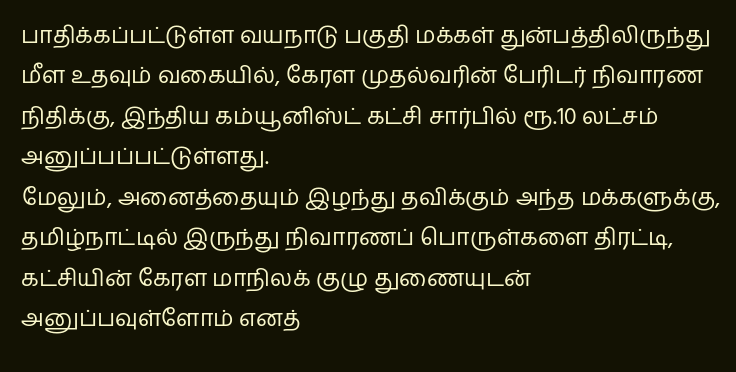பாதிக்கப்பட்டுள்ள வயநாடு பகுதி மக்கள் துன்பத்திலிருந்து மீள உதவும் வகையில், கேரள முதல்வரின் பேரிடர் நிவாரண நிதிக்கு, இந்திய கம்யூனிஸ்ட் கட்சி சார்பில் ரூ.10 லட்சம் அனுப்பப்பட்டுள்ளது.
மேலும், அனைத்தையும் இழந்து தவிக்கும் அந்த மக்களுக்கு, தமிழ்நாட்டில் இருந்து நிவாரணப் பொருள்களை திரட்டி, கட்சியின் கேரள மாநிலக் குழு துணையுடன் அனுப்பவுள்ளோம் எனத்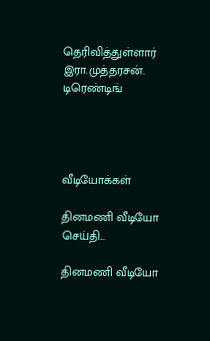தெரிவித்துள்ளார் இரா.முத்தரசன்.
டிரெண்டிங்




வீடியோக்கள்

தினமணி வீடியோ செய்தி...

தினமணி வீடியோ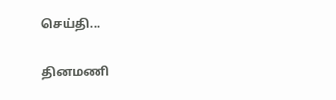செய்தி...

தினமணி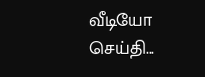வீடியோ செய்தி...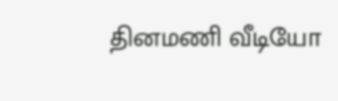தினமணி வீடியோ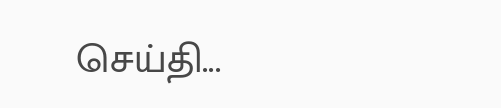செய்தி...